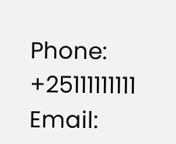Phone: +25111111111 Email: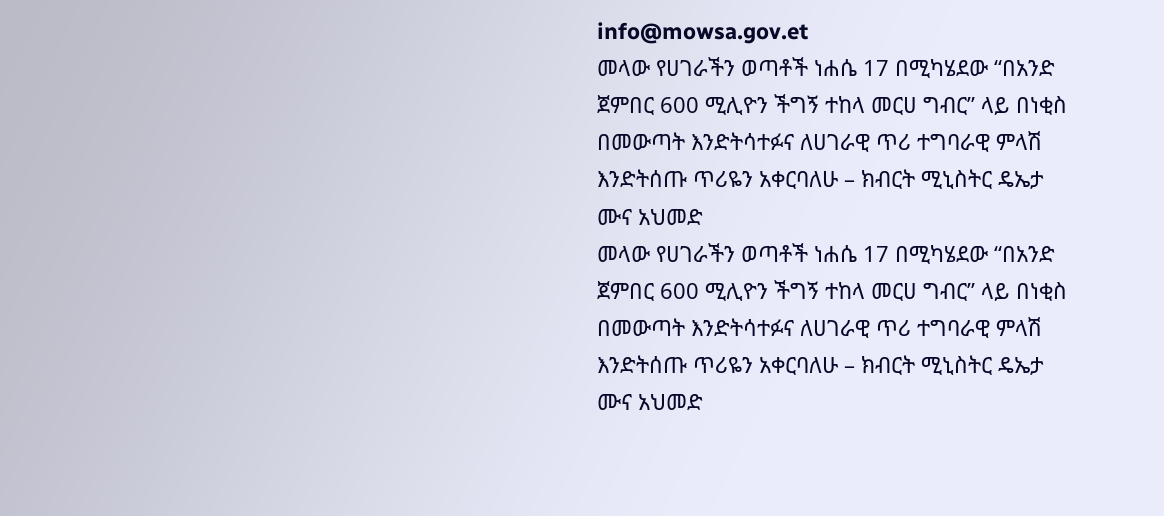info@mowsa.gov.et
መላው የሀገራችን ወጣቶች ነሐሴ 17 በሚካሄደው “በአንድ ጀምበር 600 ሚሊዮን ችግኝ ተከላ መርሀ ግብር” ላይ በነቂስ በመውጣት እንድትሳተፉና ለሀገራዊ ጥሪ ተግባራዊ ምላሽ እንድትሰጡ ጥሪዬን አቀርባለሁ – ክብርት ሚኒስትር ዴኤታ ሙና አህመድ
መላው የሀገራችን ወጣቶች ነሐሴ 17 በሚካሄደው “በአንድ ጀምበር 600 ሚሊዮን ችግኝ ተከላ መርሀ ግብር” ላይ በነቂስ በመውጣት እንድትሳተፉና ለሀገራዊ ጥሪ ተግባራዊ ምላሽ እንድትሰጡ ጥሪዬን አቀርባለሁ – ክብርት ሚኒስትር ዴኤታ ሙና አህመድ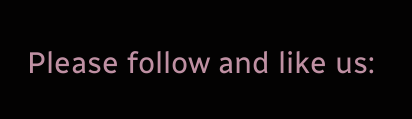Please follow and like us: